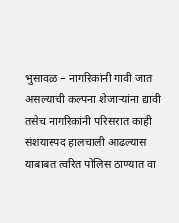भुसावळ – नागरिकांनी गावी जात असल्याची कल्पना शेजाऱ्यांना द्यावी तसेच नागरिकांनी परिसरात काही संशयास्पद हालचाली आढल्यास याबाबत त्वरित पोलिस ठाण्यात वा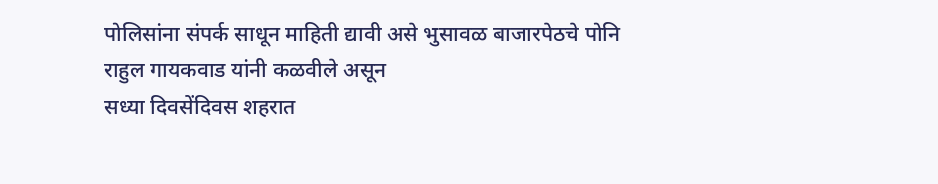पोलिसांना संपर्क साधून माहिती द्यावी असे भुसावळ बाजारपेठचे पोनि राहुल गायकवाड यांनी कळवीले असून
सध्या दिवसेंदिवस शहरात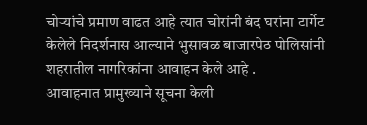चोऱ्यांचे प्रमाण वाढत आहे त्यात चोरांनी बंद घरांना टार्गेट केलेले निदर्शनास आल्याने भुसावळ बाजारपेठ पोलिसांनी शहरातील नागरिकांना आवाहन केले आहे .
आवाहनात प्रामुख्याने सूचना केली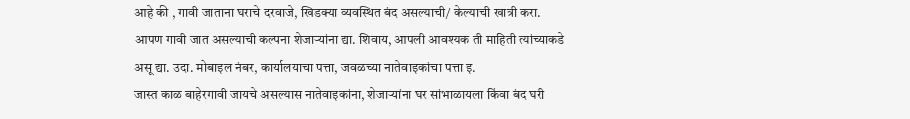आहे की , गावी जाताना घराचे दरवाजे, खिडक्या व्यवस्थित बंद असल्याची/ केल्याची खात्री करा.
आपण गावी जात असल्याची कल्पना शेजाऱ्यांना द्या. शिवाय, आपली आवश्यक ती माहिती त्यांच्याकडे असू द्या. उदा. मोबाइल नंबर, कार्यालयाचा पत्ता, जवळच्या नातेवाइकांचा पत्ता इ.
जास्त काळ बाहेरगावी जायचे असल्यास नातेवाइकांना, शेजाऱ्यांना घर सांभाळायला किंवा बंद घरी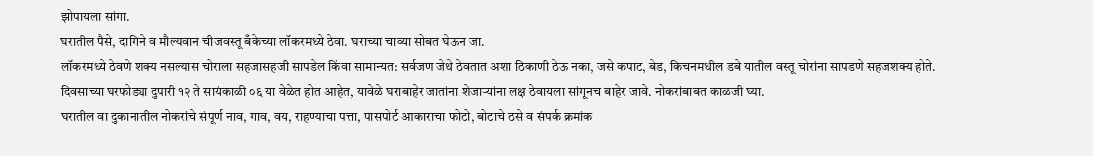झोपायला सांगा.
घरातील पैसे, दागिने व मौल्यवान चीजवस्तू बँकेच्या लॉकरमध्ये ठेवा. घराच्या चाव्या सोबत घेऊन जा.
लॉकरमध्ये ठेवणे शक्य नसल्यास चोराला सहजासहजी सापडेल किंवा सामान्यत: सर्वजण जेथे ठेवतात अशा ठिकाणी ठेऊ नका, जसे कपाट, बेड, किचनमधील डबे यातील वस्तू चोरांना सापडणे सहजशक्य होते.
दिवसाच्या घरफोड्या दुपारी १२ ते सायंकाळी ०६ या वेळेत होत आहेत, यावेळे घराबाहेर जातांना शेजाऱ्यांना लक्ष ठेवायला सांगूनच बाहेर जावे. नोकरांबाबत काळजी घ्या.
घरातील वा दुकानातील नोकरांचे संपूर्ण नाव, गाव, वय, राहण्याचा पत्ता, पासपोर्ट आकाराचा फोटो, बोटाचे ठसे व संपर्क क्रमांक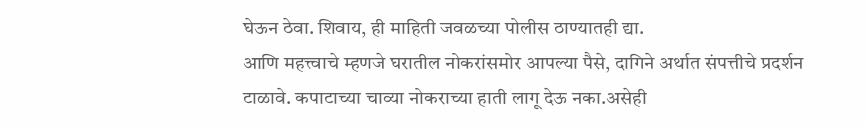घेऊन ठेवा. शिवाय, ही माहिती जवळच्या पोलीस ठाण्यातही द्या.
आणि महत्त्वाचे म्हणजे घरातील नोकरांसमोर आपल्या पैसे, दागिने अर्थात संपत्तीचे प्रदर्शन टाळावे. कपाटाच्या चाव्या नोकराच्या हाती लागू देऊ नका.असेही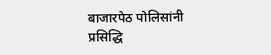बाजारपेठ पोलिसांनी प्रसिद्धि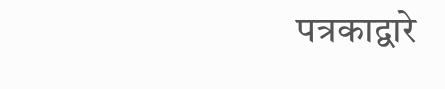पत्रकाद्वारे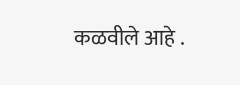कळवीले आहे .